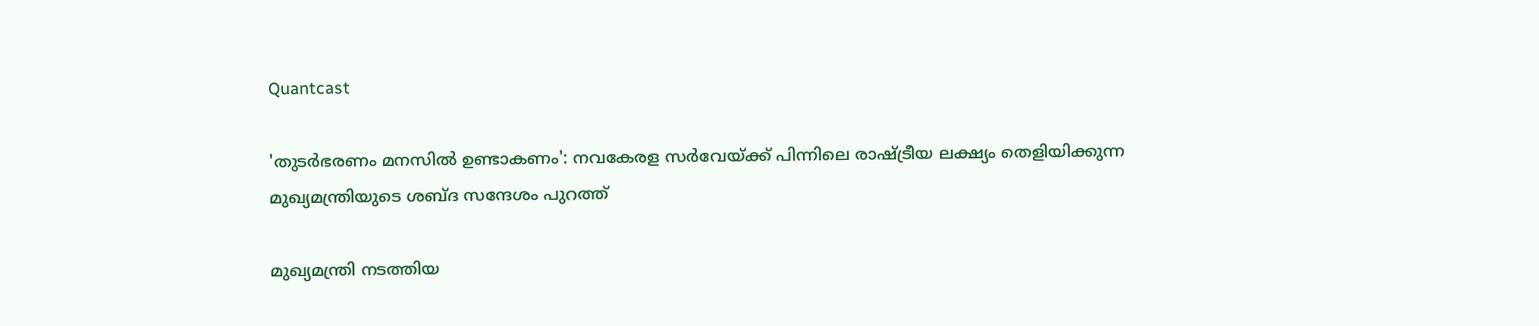Quantcast

'തുടർഭരണം മനസിൽ ഉണ്ടാകണം': നവകേരള സർവേയ്ക്ക് പിന്നിലെ രാഷ്ട്രീയ ലക്ഷ്യം തെളിയിക്കുന്ന മുഖ്യമന്ത്രിയുടെ ശബ്ദ സന്ദേശം പുറത്ത്

മുഖ്യമന്ത്രി നടത്തിയ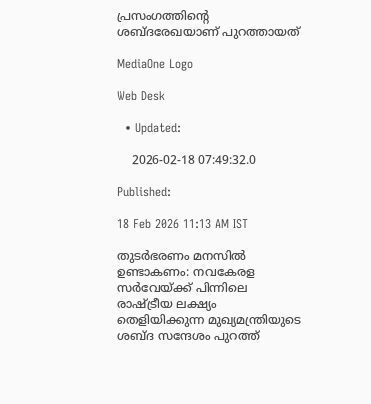പ്രസംഗത്തിന്റെ ശബ്ദരേഖയാണ് പുറത്തായത്

MediaOne Logo

Web Desk

  • Updated:

    2026-02-18 07:49:32.0

Published:

18 Feb 2026 11:13 AM IST

തുടർഭരണം മനസിൽ ഉണ്ടാകണം: നവകേരള സർവേയ്ക്ക് പിന്നിലെ രാഷ്ട്രീയ ലക്ഷ്യം തെളിയിക്കുന്ന മുഖ്യമന്ത്രിയുടെ ശബ്ദ സന്ദേശം പുറത്ത്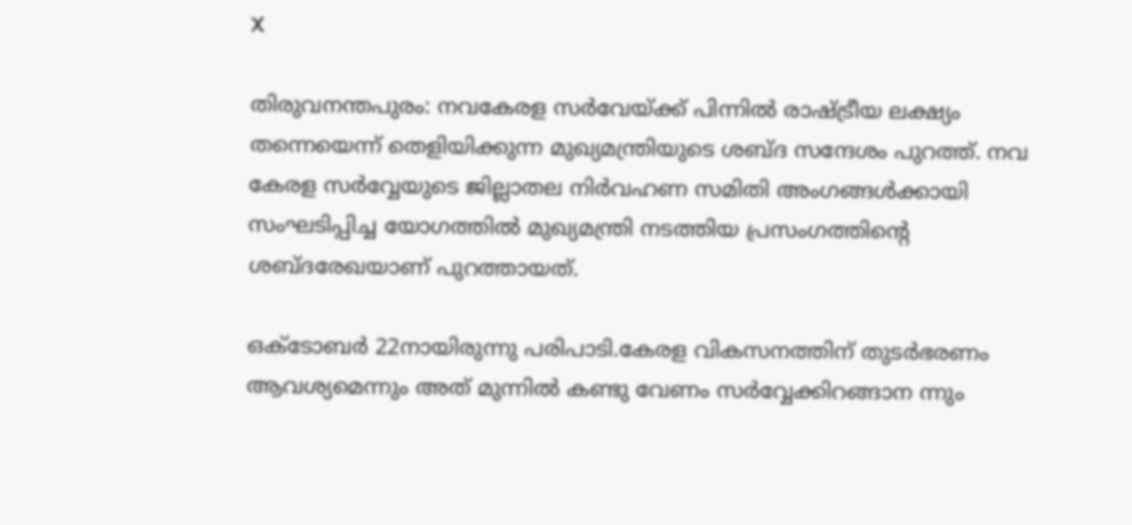X

തിരുവനന്തപുരം: നവകേരള സർവേയ്ക്ക് പിന്നിൽ രാഷ്ട്രീയ ലക്ഷ്യം തന്നെയെന്ന് തെളിയിക്കുന്ന മുഖ്യമന്ത്രിയുടെ ശബ്ദ സന്ദേശം പുറത്ത്. നവ കേരള സർവ്വേയുടെ ജില്ലാതല നിർവഹണ സമിതി അംഗങ്ങൾക്കായി സംഘടിപ്പിച്ച യോഗത്തിൽ മുഖ്യമന്ത്രി നടത്തിയ പ്രസംഗത്തിന്റെ ശബ്ദരേഖയാണ് പുറത്തായത്.

ഒക്ടോബർ 22നായിരുന്നു പരിപാടി.കേരള വികസനത്തിന് തുടർഭരണം ആവശ്യമെന്നും അത് മുന്നിൽ കണ്ടു വേണം സർവ്വേക്കിറങ്ങാന ന്നും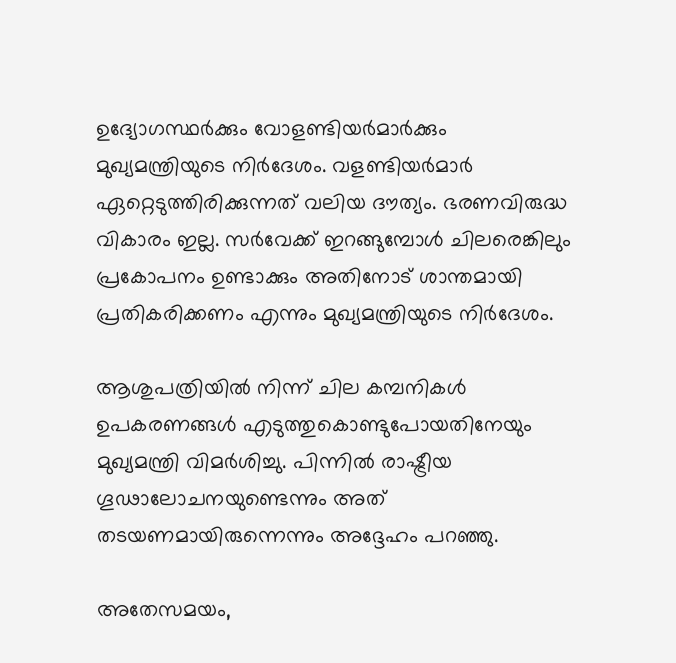ഉദ്യോഗസ്ഥർക്കും വോളണ്ടിയർമാർക്കും മുഖ്യമന്ത്രിയുടെ നിർദേശം. വളണ്ടിയർമാർ ഏറ്റെടുത്തിരിക്കുന്നത് വലിയ ദൗത്യം. ഭരണവിരുദ്ധ വികാരം ഇല്ല. സർവേക്ക് ഇറങ്ങുമ്പോൾ ചിലരെങ്കിലും പ്രകോപനം ഉണ്ടാക്കും അതിനോട് ശാന്തമായി പ്രതികരിക്കണം എന്നും മുഖ്യമന്ത്രിയുടെ നിർദേശം.

ആശുപത്രിയിൽ നിന്ന് ചില കമ്പനികൾ ഉപകരണങ്ങൾ എടുത്തുകൊണ്ടുപോയതിനേയും മുഖ്യമന്ത്രി വിമർശിച്ചു. പിന്നിൽ രാഷ്ട്രീയ ഗൂ‍ഢാലോചനയുണ്ടെന്നും അത് തടയണമായിരുന്നെന്നും അദ്ദേഹം പറഞ്ഞു.

അതേസമയം,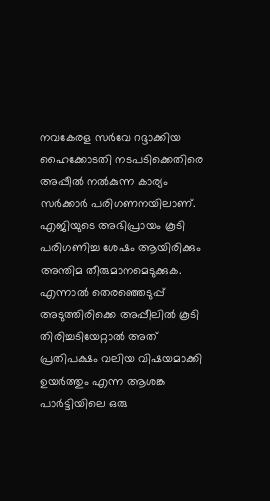നവകേരള സർവേ റദ്ദാക്കിയ ഹൈക്കോടതി നടപടിക്കെതിരെ അപ്പീൽ നൽകുന്ന കാര്യം സർക്കാർ പരിഗണനയിലാണ്. എജിയുടെ അഭിപ്രായം കൂടി പരിഗണിച്ച ശേഷം ആയിരിക്കും അന്തിമ തീരുമാനമെടുക്കുക. എന്നാൽ തെരഞ്ഞെടുപ്പ് അടുത്തിരിക്കെ അപ്പീലിൽ കൂടി തിരിച്ചടിയേറ്റാൽ അത് പ്രതിപക്ഷം വലിയ വിഷയമാക്കി ഉയർത്തും എന്ന ആശങ്ക പാർട്ടിയിലെ ഒരു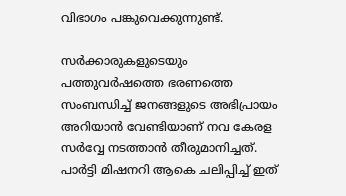വിഭാഗം പങ്കുവെക്കുന്നുണ്ട്.

സർക്കാരുകളുടെയും പത്തുവർഷത്തെ ഭരണത്തെ സംബന്ധിച്ച് ജനങ്ങളുടെ അഭിപ്രായം അറിയാൻ വേണ്ടിയാണ് നവ കേരള സർവ്വേ നടത്താൻ തീരുമാനിച്ചത്. പാർട്ടി മിഷനറി ആകെ ചലിപ്പിച്ച് ഇത്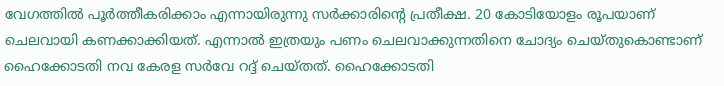വേഗത്തിൽ പൂർത്തീകരിക്കാം എന്നായിരുന്നു സർക്കാരിൻ്റെ പ്രതീക്ഷ. 20 കോടിയോളം രൂപയാണ് ചെലവായി കണക്കാക്കിയത്. എന്നാൽ ഇത്രയും പണം ചെലവാക്കുന്നതിനെ ചോദ്യം ചെയ്തുകൊണ്ടാണ് ഹൈക്കോടതി നവ കേരള സർവേ റദ്ദ് ചെയ്തത്. ഹൈക്കോടതി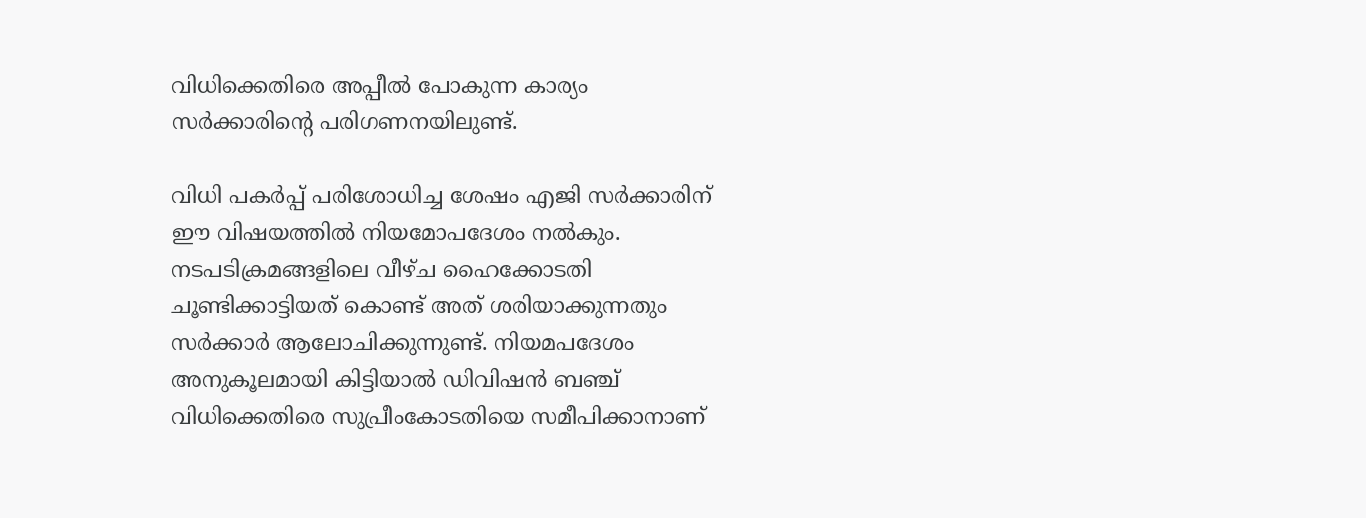വിധിക്കെതിരെ അപ്പീൽ പോകുന്ന കാര്യം സർക്കാരിൻ്റെ പരിഗണനയിലുണ്ട്.

വിധി പകർപ്പ് പരിശോധിച്ച ശേഷം എജി സർക്കാരിന് ഈ വിഷയത്തിൽ നിയമോപദേശം നൽകും. നടപടിക്രമങ്ങളിലെ വീഴ്ച ഹൈക്കോടതി ചൂണ്ടിക്കാട്ടിയത് കൊണ്ട് അത് ശരിയാക്കുന്നതും സർക്കാർ ആലോചിക്കുന്നുണ്ട്. നിയമപദേശം അനുകൂലമായി കിട്ടിയാൽ ഡിവിഷൻ ബഞ്ച് വിധിക്കെതിരെ സുപ്രീംകോടതിയെ സമീപിക്കാനാണ്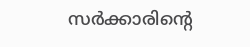സർക്കാരിന്റെ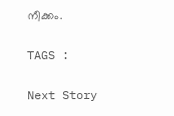നീക്കം.

TAGS :

Next Story